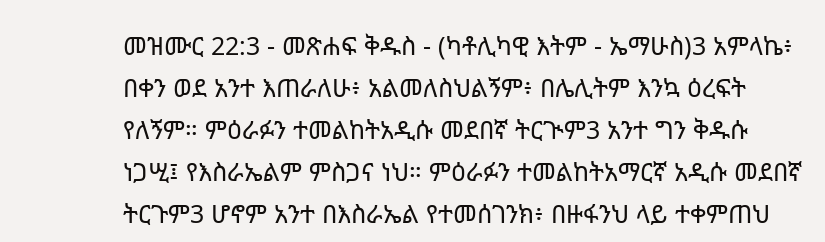መዝሙር 22:3 - መጽሐፍ ቅዱስ - (ካቶሊካዊ እትም - ኤማሁስ)3 አምላኬ፥ በቀን ወደ አንተ እጠራለሁ፥ አልመለስህልኝም፥ በሌሊትም እንኳ ዕረፍት የለኝም። ምዕራፉን ተመልከትአዲሱ መደበኛ ትርጒም3 አንተ ግን ቅዱሱ ነጋሢ፤ የእስራኤልም ምስጋና ነህ። ምዕራፉን ተመልከትአማርኛ አዲሱ መደበኛ ትርጉም3 ሆኖም አንተ በእስራኤል የተመሰገንክ፥ በዙፋንህ ላይ ተቀምጠህ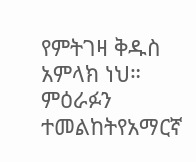የምትገዛ ቅዱስ አምላክ ነህ። ምዕራፉን ተመልከትየአማርኛ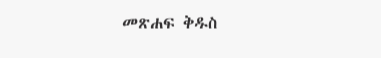መጽሐፍ ቅዱስ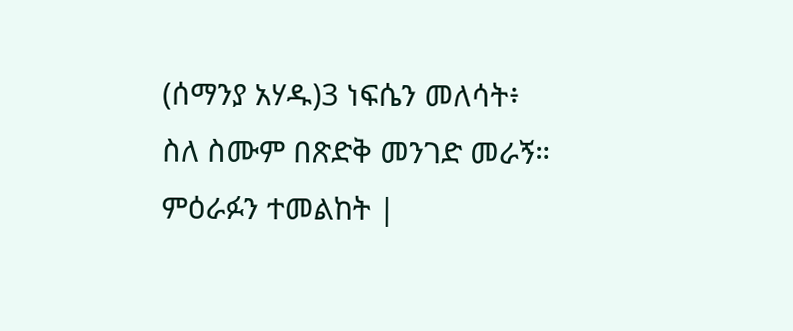(ሰማንያ አሃዱ)3 ነፍሴን መለሳት፥ ስለ ስሙም በጽድቅ መንገድ መራኝ። ምዕራፉን ተመልከት |